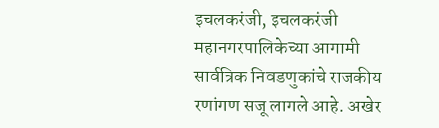इचलकरंजी, इचलकरंजी महानगरपालिकेच्या आगामी सार्वत्रिक निवडणुकांचे राजकीय रणांगण सजू लागले आहे. अखेर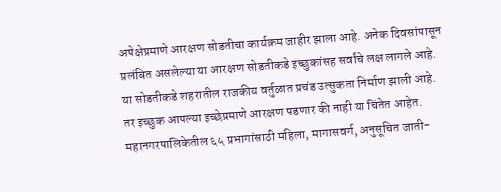अपेक्षेप्रमाणे आरक्षण सोडतीचा कार्यक्रम जाहीर झाला आहे. अनेक दिवसांपासून प्रलंबित असलेल्या या आरक्षण सोडतीकडे इच्छुकांसह सर्वांचे लक्ष लागले आहे. या सोडतीकडे शहरातील राजकीय वर्तुळात प्रचंड उत्सुकता निर्माण झाली आहे. तर इच्छुक आपल्या इच्छेप्रमाणे आरक्षण पडणार की नाही या चिंतेत आहेत.
महानगरपालिकेतील ६५ प्रभागांसाठी महिला, मागासवर्ग, अनुसूचित जाती-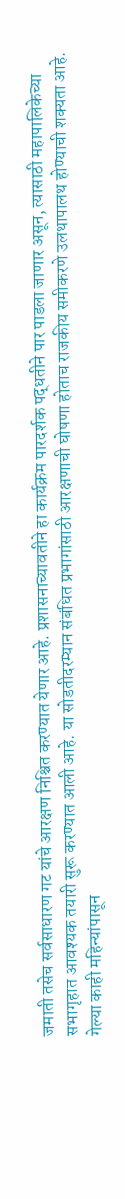जमाती तसेच सर्वसाधारण गट यांचे आरक्षण निश्चित करण्यात येणार आहे. प्रशासनाच्यावतीने हा कार्यक्रम पारदर्शक पद्धतीने पार पाडला जाणार असून, त्यासाठी महापालिकेच्या सभागृहात आवश्यक तयारी सुरू करण्यात आली आहे. या सोडतीदरम्यान संबंधित प्रभागांसाठी आरक्षणाची घोषणा होताच राजकीय समीकरणे उलथापालथ होण्याची शक्यता आहे.
गेल्या काही महिन्यांपासून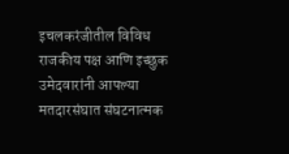इचलकरंजीतील विविध राजकीय पक्ष आणि इच्छुक उमेदवारांनी आपल्या मतदारसंघात संघटनात्मक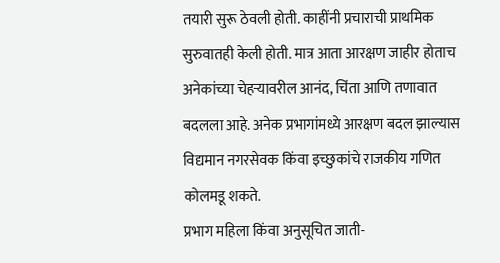तयारी सुरू ठेवली होती. काहींनी प्रचाराची प्राथमिक सुरुवातही केली होती. मात्र आता आरक्षण जाहीर होताच अनेकांच्या चेहऱ्यावरील आनंद, चिंता आणि तणावात बदलला आहे. अनेक प्रभागांमध्ये आरक्षण बदल झाल्यास विद्यमान नगरसेवक किंवा इच्छुकांचे राजकीय गणित कोलमडू शकते.
प्रभाग महिला किंवा अनुसूचित जाती-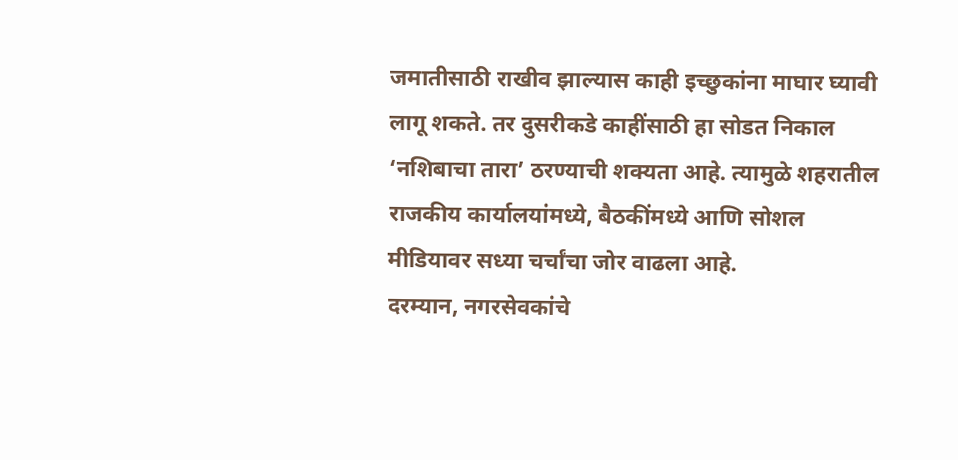जमातीसाठी राखीव झाल्यास काही इच्छुकांना माघार घ्यावी लागू शकते. तर दुसरीकडे काहींसाठी हा सोडत निकाल ‘नशिबाचा तारा’ ठरण्याची शक्यता आहे. त्यामुळे शहरातील राजकीय कार्यालयांमध्ये, बैठकींमध्ये आणि सोशल मीडियावर सध्या चर्चांचा जोर वाढला आहे.
दरम्यान, नगरसेवकांचे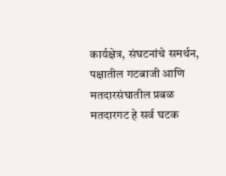कार्यक्षेत्र, संघटनांचे समर्थन, पक्षातील गटबाजी आणि मतदारसंघातील प्रबळ मतदारगट हे सर्व घटक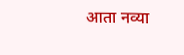आता नव्या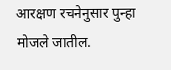आरक्षण रचनेनुसार पुन्हा मोजले जातील.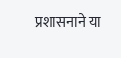प्रशासनाने या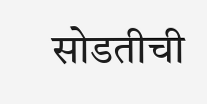सोडतीची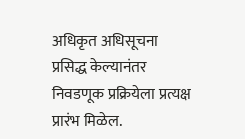अधिकृत अधिसूचना प्रसिद्ध केल्यानंतर निवडणूक प्रक्रियेला प्रत्यक्ष प्रारंभ मिळेल.